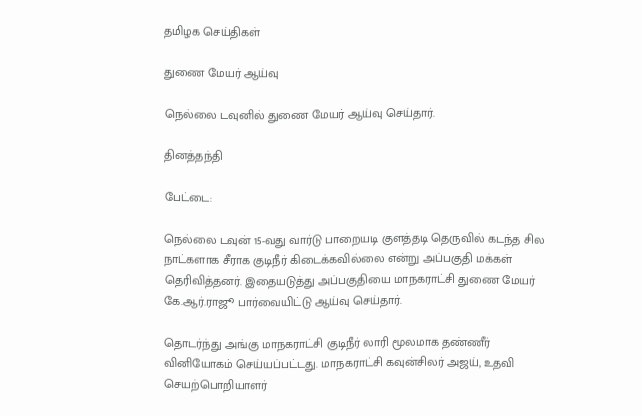தமிழக செய்திகள்

துணை மேயர் ஆய்வு

நெல்லை டவுனில் துணை மேயர் ஆய்வு செய்தார்.

தினத்தந்தி

பேட்டை:

நெல்லை டவுன் 15-வது வார்டு பாறையடி குளத்தடி தெருவில் கடந்த சில நாட்களாக சீராக குடிநீர் கிடைக்கவில்லை என்று அப்பகுதி மக்கள் தெரிவித்தனர். இதையடுத்து அப்பகுதியை மாநகராட்சி துணை மேயர் கே.ஆர்.ராஜூ பார்வையிட்டு ஆய்வு செய்தார்.

தொடர்ந்து அங்கு மாநகராட்சி குடிநீர் லாரி மூலமாக தண்ணீர் வினியோகம் செய்யப்பட்டது. மாநகராட்சி கவுன்சிலர் அஜய், உதவி செயற்பொறியாளர்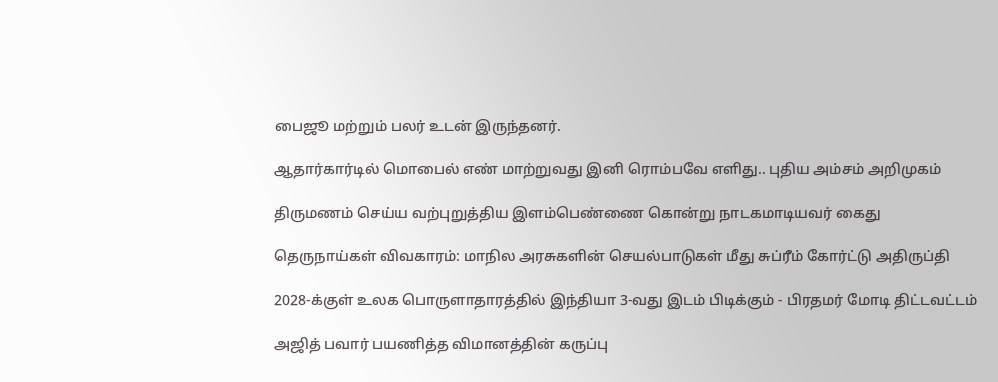பைஜூ மற்றும் பலர் உடன் இருந்தனர்.

ஆதார்கார்டில் மொபைல் எண் மாற்றுவது இனி ரொம்பவே எளிது.. புதிய அம்சம் அறிமுகம்

திருமணம் செய்ய வற்புறுத்திய இளம்பெண்ணை கொன்று நாடகமாடியவர் கைது

தெருநாய்கள் விவகாரம்: மாநில அரசுகளின் செயல்பாடுகள் மீது சுப்ரீம் கோர்ட்டு அதிருப்தி

2028-க்குள் உலக பொருளாதாரத்தில் இந்தியா 3-வது இடம் பிடிக்கும் - பிரதமர் மோடி திட்டவட்டம்

அஜித் பவார் பயணித்த விமானத்தின் கருப்பு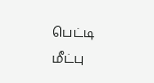பெட்டி மீட்பு